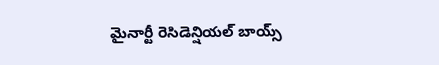మైనార్టీ రెసిడెన్షియల్ బాయ్స్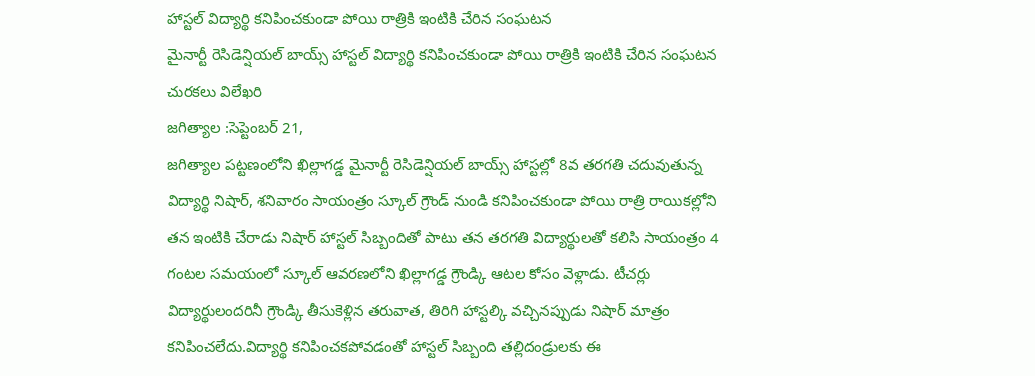హాస్టల్ విద్యార్థి కనిపించకుండా పోయి రాత్రికి ఇంటికి చేరిన సంఘటన
మైనార్టీ రెసిడెన్షియల్ బాయ్స్ హాస్టల్ విద్యార్థి కనిపించకుండా పోయి రాత్రికి ఇంటికి చేరిన సంఘటన
చురకలు విలేఖరి
జగిత్యాల :సెప్టెంబర్ 21,
జగిత్యాల పట్టణంలోని ఖిల్లాగడ్డ మైనార్టీ రెసిడెన్షియల్ బాయ్స్ హాస్టల్లో 8వ తరగతి చదువుతున్న విద్యార్థి నిషార్, శనివారం సాయంత్రం స్కూల్ గ్రౌండ్ నుండి కనిపించకుండా పోయి రాత్రి రాయికల్లోని తన ఇంటికి చేరాడు నిషార్ హాస్టల్ సిబ్బందితో పాటు తన తరగతి విద్యార్థులతో కలిసి సాయంత్రం 4 గంటల సమయంలో స్కూల్ ఆవరణలోని ఖిల్లాగడ్డ గ్రౌండ్కి ఆటల కోసం వెళ్లాడు. టీచర్లు విద్యార్థులందరినీ గ్రౌండ్కి తీసుకెళ్లిన తరువాత, తిరిగి హాస్టల్కి వచ్చినప్పుడు నిషార్ మాత్రం కనిపించలేదు.విద్యార్థి కనిపించకపోవడంతో హాస్టల్ సిబ్బంది తల్లిదండ్రులకు ఈ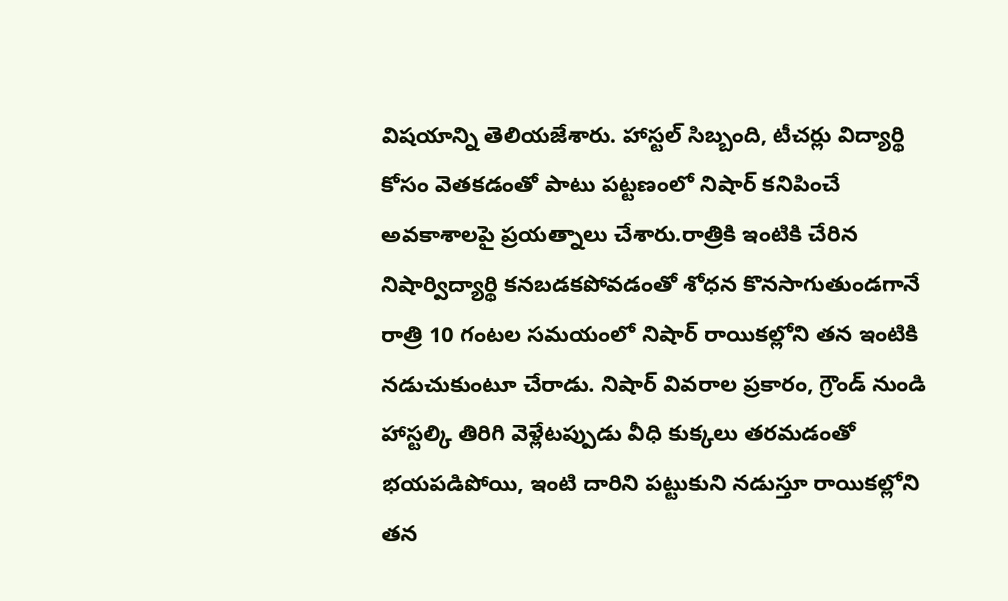విషయాన్ని తెలియజేశారు. హాస్టల్ సిబ్బంది, టీచర్లు విద్యార్థి కోసం వెతకడంతో పాటు పట్టణంలో నిషార్ కనిపించే అవకాశాలపై ప్రయత్నాలు చేశారు.రాత్రికి ఇంటికి చేరిన నిషార్విద్యార్థి కనబడకపోవడంతో శోధన కొనసాగుతుండగానే రాత్రి 10 గంటల సమయంలో నిషార్ రాయికల్లోని తన ఇంటికి నడుచుకుంటూ చేరాడు. నిషార్ వివరాల ప్రకారం, గ్రౌండ్ నుండి హాస్టల్కి తిరిగి వెళ్లేటప్పుడు వీధి కుక్కలు తరమడంతో భయపడిపోయి, ఇంటి దారిని పట్టుకుని నడుస్తూ రాయికల్లోని తన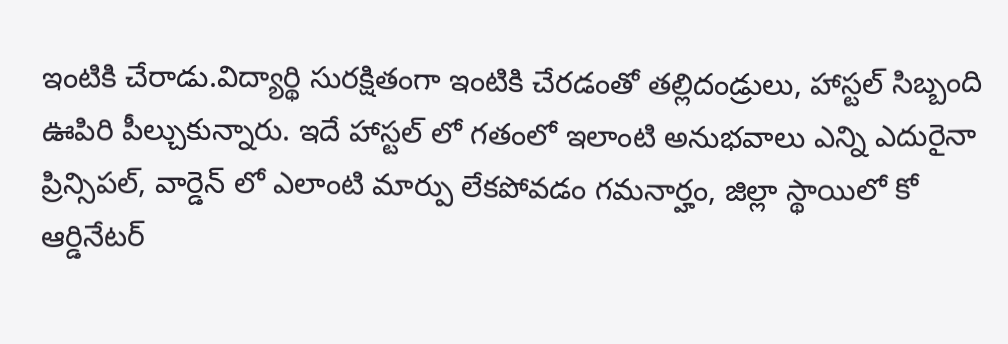ఇంటికి చేరాడు.విద్యార్థి సురక్షితంగా ఇంటికి చేరడంతో తల్లిదండ్రులు, హాస్టల్ సిబ్బంది ఊపిరి పీల్చుకున్నారు. ఇదే హాస్టల్ లో గతంలో ఇలాంటి అనుభవాలు ఎన్ని ఎదురైనా ప్రిన్సిపల్, వార్డెన్ లో ఎలాంటి మార్పు లేకపోవడం గమనార్హం, జిల్లా స్థాయిలో కో ఆర్డినేటర్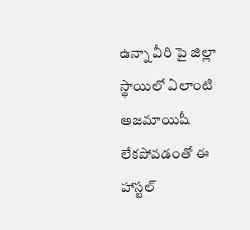ఉన్నా వీరి పై జిల్లా స్థాయిలో ఏలాంటి అజమాయిషీ లేకపోవడంతో ఈ హాస్టల్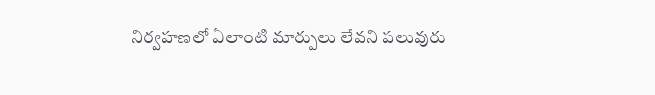నిర్వహణలో ఏలాంటి మార్పులు లేవని పలువురు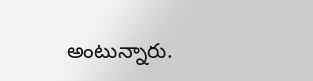అంటున్నారు.